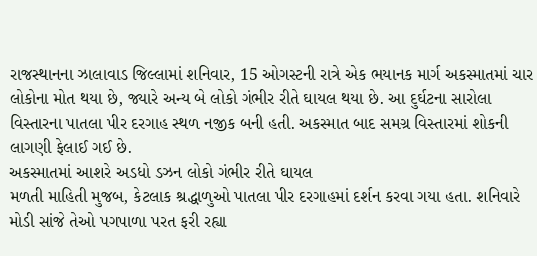રાજસ્થાનના ઝાલાવાડ જિલ્લામાં શનિવાર, 15 ઓગસ્ટની રાત્રે એક ભયાનક માર્ગ અકસ્માતમાં ચાર લોકોના મોત થયા છે, જ્યારે અન્ય બે લોકો ગંભીર રીતે ઘાયલ થયા છે. આ દુર્ઘટના સારોલા વિસ્તારના પાતલા પીર દરગાહ સ્થળ નજીક બની હતી. અકસ્માત બાદ સમગ્ર વિસ્તારમાં શોકની લાગણી ફેલાઈ ગઈ છે.
અકસ્માતમાં આશરે અડધો ડઝન લોકો ગંભીર રીતે ઘાયલ
મળતી માહિતી મુજબ, કેટલાક શ્રદ્ધાળુઓ પાતલા પીર દરગાહમાં દર્શન કરવા ગયા હતા. શનિવારે મોડી સાંજે તેઓ પગપાળા પરત ફરી રહ્યા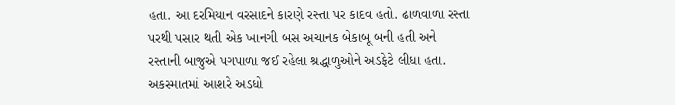હતા. આ દરમિયાન વરસાદને કારણે રસ્તા પર કાદવ હતો. ઢાળવાળા રસ્તા પરથી પસાર થતી એક ખાનગી બસ અચાનક બેકાબૂ બની હતી અને રસ્તાની બાજુએ પગપાળા જઈ રહેલા શ્રદ્ધાળુઓને અડફેટે લીધા હતા. અકસ્માતમાં આશરે અડધો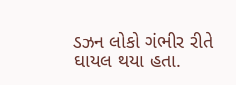ડઝન લોકો ગંભીર રીતે ઘાયલ થયા હતા.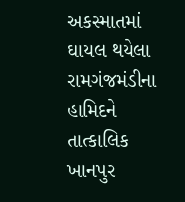અકસ્માતમાં ઘાયલ થયેલા રામગંજમંડીના હામિદને તાત્કાલિક ખાનપુર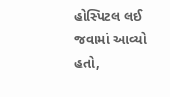હોસ્પિટલ લઈ જવામાં આવ્યો હતો,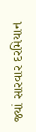જ્યાં સારવાર દરમિયાન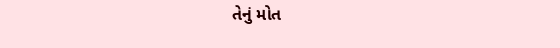તેનું મોત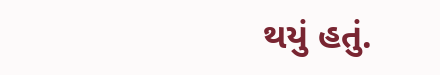થયું હતું.